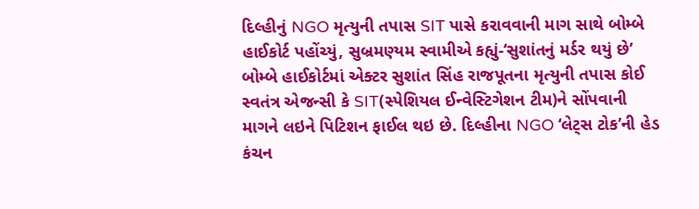દિલ્હીનું NGO મૃત્યુની તપાસ SIT પાસે કરાવવાની માગ સાથે બોમ્બે હાઈકોર્ટ પહોંચ્યું, સુબ્રમણ્યમ સ્વામીએ કહ્યું-‘સુશાંતનું મર્ડર થયું છે’ બોમ્બે હાઈકોર્ટમાં એક્ટર સુશાંત સિંહ રાજપૂતના મૃત્યુની તપાસ કોઈ સ્વતંત્ર એજન્સી કે SIT(સ્પેશિયલ ઈન્વેસ્ટિગેશન ટીમ)ને સોંપવાની માગને લઇને પિટિશન ફાઈલ થઇ છે. દિલ્હીના NGO ‘લેટ્સ ટોક’ની હેડ કંચન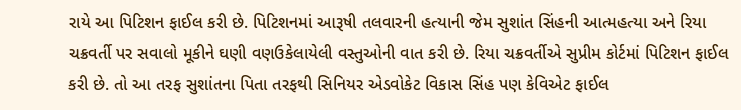રાયે આ પિટિશન ફાઈલ કરી છે. પિટિશનમાં આરૂષી તલવારની હત્યાની જેમ સુશાંત સિંહની આત્મહત્યા અને રિયા ચક્રવર્તી પર સવાલો મૂકીને ઘણી વણઉકેલાયેલી વસ્તુઓની વાત કરી છે. રિયા ચક્રવર્તીએ સુપ્રીમ કોર્ટમાં પિટિશન ફાઈલ કરી છે. તો આ તરફ સુશાંતના પિતા તરફથી સિનિયર એડવોકેટ વિકાસ સિંહ પણ કેવિએટ ફાઈલ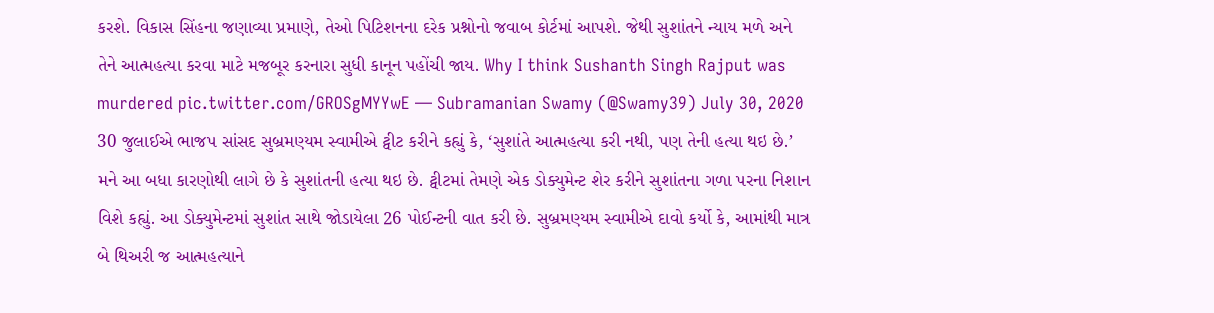કરશે. વિકાસ સિંહના જણાવ્યા પ્રમાણે, તેઓ પિટિશનના દરેક પ્રશ્નોનો જવાબ કોર્ટમાં આપશે. જેથી સુશાંતને ન્યાય મળે અને તેને આત્મહત્યા કરવા માટે મજબૂર કરનારા સુધી કાનૂન પહોંચી જાય. Why I think Sushanth Singh Rajput was murdered pic.twitter.com/GROSgMYYwE — Subramanian Swamy (@Swamy39) July 30, 2020 30 જુલાઈએ ભાજપ સાંસદ સુબ્રમણ્યમ સ્વામીએ ટ્વીટ કરીને કહ્યું કે, ‘સુશાંતે આત્મહત્યા કરી નથી, પણ તેની હત્યા થઇ છે.’ મને આ બધા કારણોથી લાગે છે કે સુશાંતની હત્યા થઇ છે. ટ્વીટમાં તેમણે એક ડોક્યુમેન્ટ શેર કરીને સુશાંતના ગળા પરના નિશાન વિશે કહ્યું. આ ડોક્યુમેન્ટમાં સુશાંત સાથે જોડાયેલા 26 પોઈન્ટની વાત કરી છે. સુબ્રમણ્યમ સ્વામીએ દાવો કર્યો કે, આમાંથી માત્ર બે થિઅરી જ આત્મહત્યાને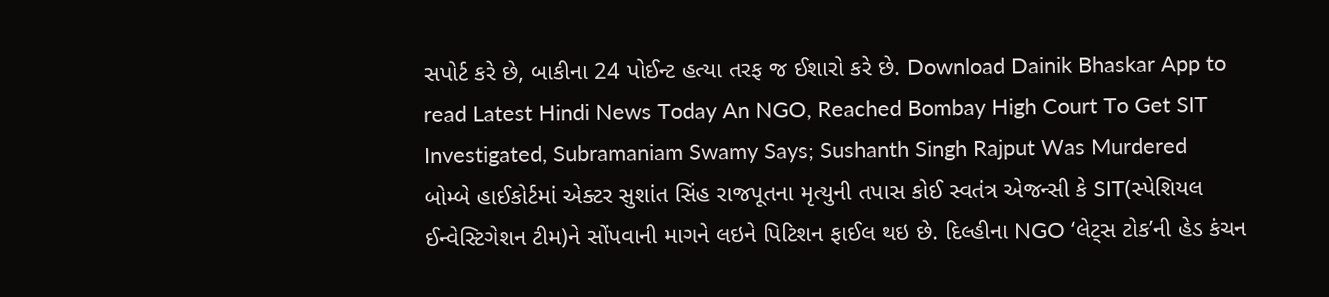સપોર્ટ કરે છે, બાકીના 24 પોઈન્ટ હત્યા તરફ જ ઈશારો કરે છે. Download Dainik Bhaskar App to read Latest Hindi News Today An NGO, Reached Bombay High Court To Get SIT Investigated, Subramaniam Swamy Says; Sushanth Singh Rajput Was Murdered
બોમ્બે હાઈકોર્ટમાં એક્ટર સુશાંત સિંહ રાજપૂતના મૃત્યુની તપાસ કોઈ સ્વતંત્ર એજન્સી કે SIT(સ્પેશિયલ ઈન્વેસ્ટિગેશન ટીમ)ને સોંપવાની માગને લઇને પિટિશન ફાઈલ થઇ છે. દિલ્હીના NGO ‘લેટ્સ ટોક’ની હેડ કંચન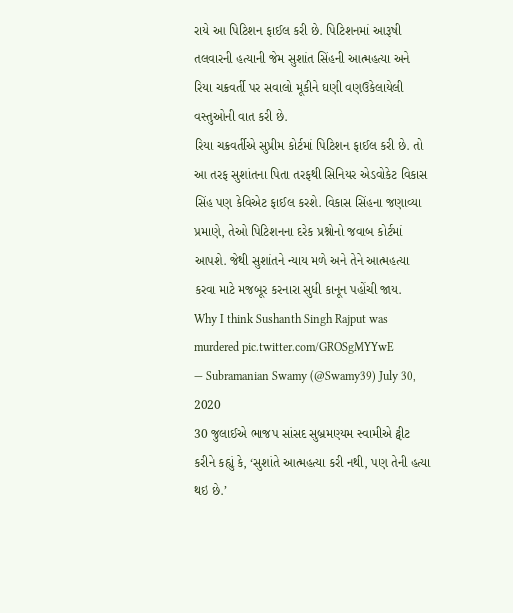રાયે આ પિટિશન ફાઈલ કરી છે. પિટિશનમાં આરૂષી તલવારની હત્યાની જેમ સુશાંત સિંહની આત્મહત્યા અને રિયા ચક્રવર્તી પર સવાલો મૂકીને ઘણી વણઉકેલાયેલી વસ્તુઓની વાત કરી છે.
રિયા ચક્રવર્તીએ સુપ્રીમ કોર્ટમાં પિટિશન ફાઈલ કરી છે. તો આ તરફ સુશાંતના પિતા તરફથી સિનિયર એડવોકેટ વિકાસ સિંહ પણ કેવિએટ ફાઈલ કરશે. વિકાસ સિંહના જણાવ્યા પ્રમાણે, તેઓ પિટિશનના દરેક પ્રશ્નોનો જવાબ કોર્ટમાં આપશે. જેથી સુશાંતને ન્યાય મળે અને તેને આત્મહત્યા કરવા માટે મજબૂર કરનારા સુધી કાનૂન પહોંચી જાય.
Why I think Sushanth Singh Rajput was murdered pic.twitter.com/GROSgMYYwE
— Subramanian Swamy (@Swamy39) July 30, 2020
30 જુલાઈએ ભાજપ સાંસદ સુબ્રમણ્યમ સ્વામીએ ટ્વીટ કરીને કહ્યું કે, ‘સુશાંતે આત્મહત્યા કરી નથી, પણ તેની હત્યા થઇ છે.’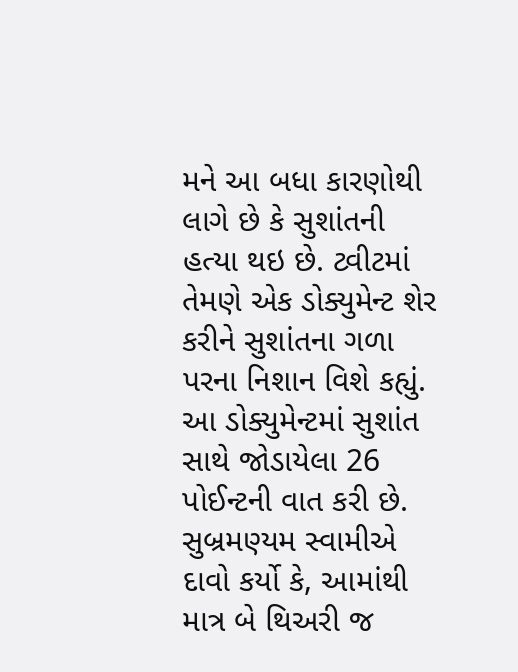મને આ બધા કારણોથી લાગે છે કે સુશાંતની હત્યા થઇ છે. ટ્વીટમાં તેમણે એક ડોક્યુમેન્ટ શેર કરીને સુશાંતના ગળા પરના નિશાન વિશે કહ્યું. આ ડોક્યુમેન્ટમાં સુશાંત સાથે જોડાયેલા 26 પોઈન્ટની વાત કરી છે. સુબ્રમણ્યમ સ્વામીએ દાવો કર્યો કે, આમાંથી માત્ર બે થિઅરી જ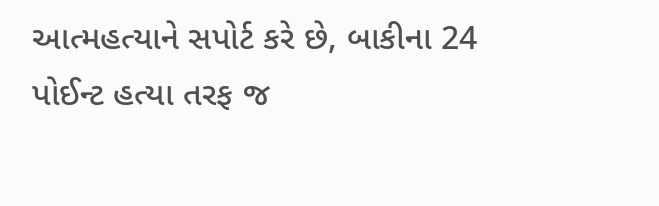આત્મહત્યાને સપોર્ટ કરે છે, બાકીના 24 પોઈન્ટ હત્યા તરફ જ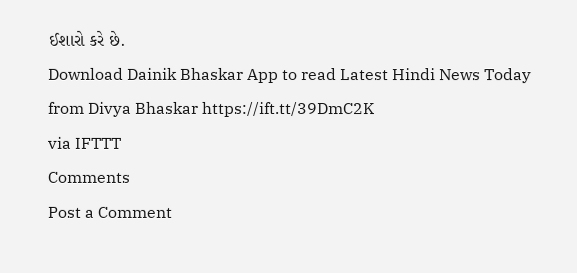ઈશારો કરે છે.
Download Dainik Bhaskar App to read Latest Hindi News Today
from Divya Bhaskar https://ift.tt/39DmC2K
via IFTTT
Comments
Post a Comment